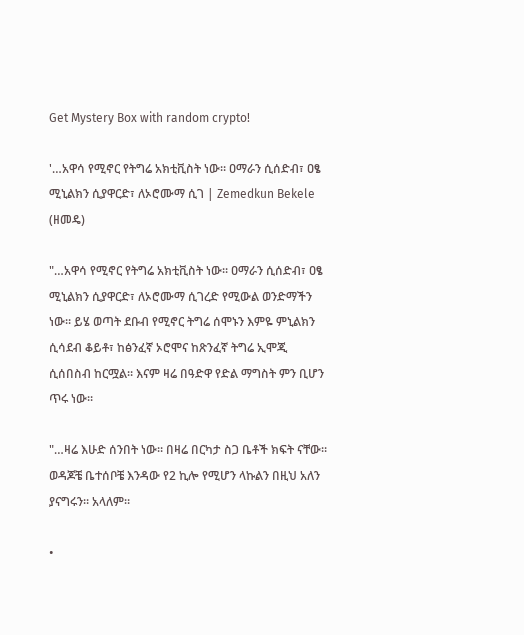Get Mystery Box with random crypto!

'…አዋሳ የሚኖር የትግሬ አክቲቪስት ነው። ዐማራን ሲሰድብ፣ ዐፄ ሚኒልክን ሲያዋርድ፣ ለኦሮሙማ ሲገ | Zemedkun Bekele (ዘመዴ)

"…አዋሳ የሚኖር የትግሬ አክቲቪስት ነው። ዐማራን ሲሰድብ፣ ዐፄ ሚኒልክን ሲያዋርድ፣ ለኦሮሙማ ሲገረድ የሚውል ወንድማችን ነው። ይሄ ወጣት ደቡብ የሚኖር ትግሬ ሰሞኑን እምዬ ምኒልክን ሲሳደብ ቆይቶ፣ ከፅንፈኛ ኦሮሞና ከጽንፈኛ ትግሬ ኢሞጂ ሲሰበስብ ከርሟል። እናም ዛሬ በዓድዋ የድል ማግስት ምን ቢሆን ጥሩ ነው።

"…ዛሬ እሁድ ሰንበት ነው። በዛሬ በርካታ ስጋ ቤቶች ክፍት ናቸው። ወዳጆቼ ቤተሰቦቼ እንዳው የ2 ኪሎ የሚሆን ላኩልን በዚህ አለን ያናግሩን። አላለም።

•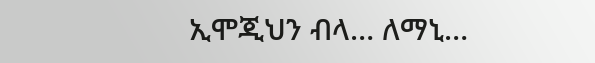ኢሞጂህን ብላ… ለማኒ…